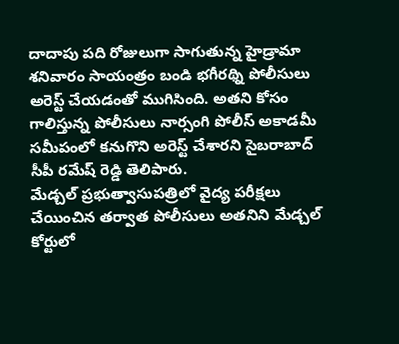దాదాపు పది రోజులుగా సాగుతున్న హైడ్రామా శనివారం సాయంత్రం బండి భగీరథ్ని పోలీసులు అరెస్ట్ చేయడంతో ముగిసింది. అతని కోసం గాలిస్తున్న పోలీసులు నార్సంగి పోలీస్ అకాడమీ సమీపంలో కనుగొని అరెస్ట్ చేశారని సైబరాబాద్ సీపీ రమేష్ రెడ్డి తెలిపారు.
మేడ్చల్ ప్రభుత్వాసుపత్రిలో వైద్య పరీక్షలు చేయించిన తర్వాత పోలీసులు అతనిని మేడ్చల్ కోర్టులో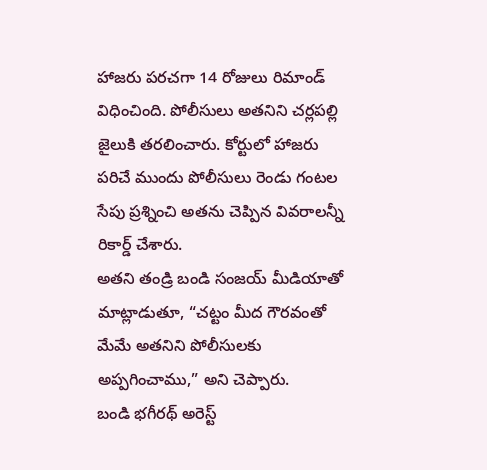హాజరు పరచగా 14 రోజులు రిమాండ్ విధించింది. పోలీసులు అతనిని చర్లపల్లి జైలుకి తరలించారు. కోర్టులో హాజరు పరిచే ముందు పోలీసులు రెండు గంటల సేపు ప్రశ్నించి అతను చెప్పిన వివరాలన్నీ రికార్డ్ చేశారు.
అతని తండ్రి బండి సంజయ్ మీడియాతో మాట్లాడుతూ, “చట్టం మీద గౌరవంతో మేమే అతనిని పోలీసులకు అప్పగించాము,” అని చెప్పారు.
బండి భగీరథ్ అరెస్ట్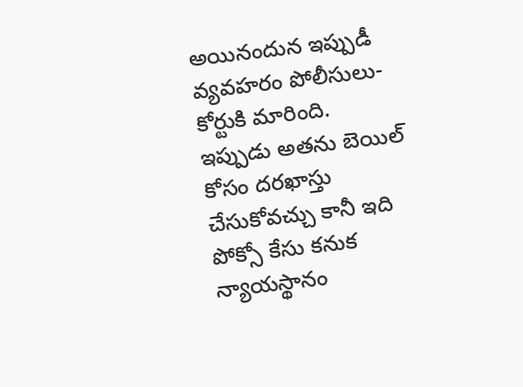అయినందున ఇప్పుడీ వ్యవహరం పోలీసులు-కోర్టుకి మారింది. ఇప్పుడు అతను బెయిల్ కోసం దరఖాస్తు చేసుకోవచ్చు కానీ ఇది పోక్సో కేసు కనుక న్యాయస్థానం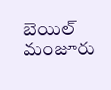బెయిల్ మంజూరు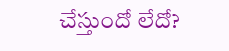చేస్తుందో లేదో?